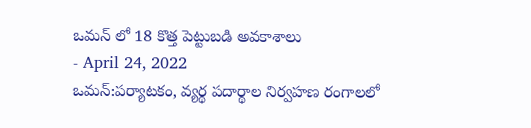ఒమన్ లో 18 కొత్త పెట్టుబడి అవకాశాలు
- April 24, 2022
ఒమన్:పర్యాటకం, వ్యర్థ పదార్థాల నిర్వహణ రంగాలలో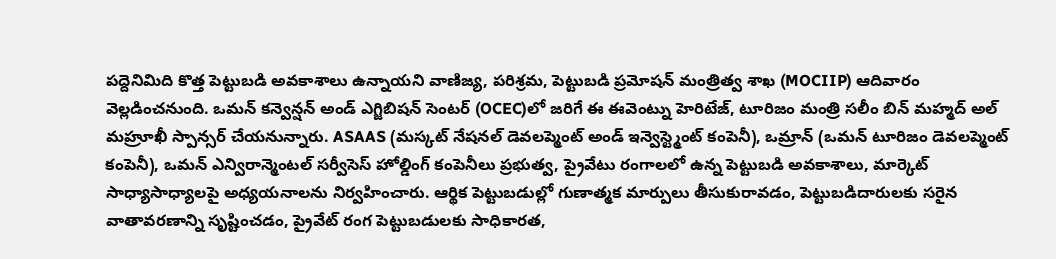పద్దెనిమిది కొత్త పెట్టుబడి అవకాశాలు ఉన్నాయని వాణిజ్య, పరిశ్రమ, పెట్టుబడి ప్రమోషన్ మంత్రిత్వ శాఖ (MOCIIP) ఆదివారం వెల్లడించనుంది. ఒమన్ కన్వెన్షన్ అండ్ ఎగ్జిబిషన్ సెంటర్ (OCEC)లో జరిగే ఈ ఈవెంట్ను హెరిటేజ్, టూరిజం మంత్రి సలీం బిన్ మహ్మద్ అల్ మహ్రూఖీ స్పాన్సర్ చేయనున్నారు. ASAAS (మస్కట్ నేషనల్ డెవలప్మెంట్ అండ్ ఇన్వెస్ట్మెంట్ కంపెనీ), ఒమ్రాన్ (ఒమన్ టూరిజం డెవలప్మెంట్ కంపెనీ), ఒమన్ ఎన్విరాన్మెంటల్ సర్వీసెస్ హోల్డింగ్ కంపెనీలు ప్రభుత్వ, ప్రైవేటు రంగాలలో ఉన్న పెట్టుబడి అవకాశాలు, మార్కెట్ సాధ్యాసాధ్యాలపై అధ్యయనాలను నిర్వహించారు. ఆర్థిక పెట్టుబడుల్లో గుణాత్మక మార్పులు తీసుకురావడం, పెట్టుబడిదారులకు సరైన వాతావరణాన్ని సృష్టించడం, ప్రైవేట్ రంగ పెట్టుబడులకు సాధికారత,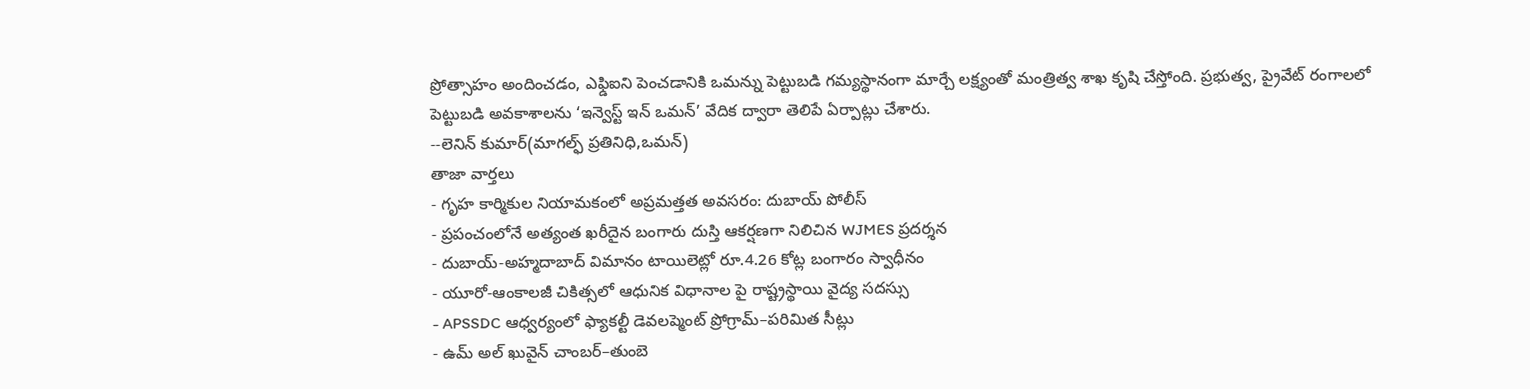ప్రోత్సాహం అందించడం, ఎఫ్డిఐని పెంచడానికి ఒమన్ను పెట్టుబడి గమ్యస్థానంగా మార్చే లక్ష్యంతో మంత్రిత్వ శాఖ కృషి చేస్తోంది. ప్రభుత్వ, ప్రైవేట్ రంగాలలో పెట్టుబడి అవకాశాలను ‘ఇన్వెస్ట్ ఇన్ ఒమన్’ వేదిక ద్వారా తెలిపే ఏర్పాట్లు చేశారు.
--లెనిన్ కుమార్(మాగల్ఫ్ ప్రతినిధి,ఒమన్)
తాజా వార్తలు
- గృహ కార్మికుల నియామకంలో అప్రమత్తత అవసరం: దుబాయ్ పోలీస్
- ప్రపంచంలోనే అత్యంత ఖరీదైన బంగారు దుస్తి ఆకర్షణగా నిలిచిన WJMES ప్రదర్శన
- దుబాయ్-అహ్మదాబాద్ విమానం టాయిలెట్లో రూ.4.26 కోట్ల బంగారం స్వాధీనం
- యూరో-ఆంకాలజీ చికిత్సలో ఆధునిక విధానాల పై రాష్ట్రస్థాయి వైద్య సదస్సు
- APSSDC ఆధ్వర్యంలో ఫ్యాకల్టీ డెవలప్మెంట్ ప్రోగ్రామ్–పరిమిత సీట్లు
- ఉమ్ అల్ ఖువైన్ చాంబర్–తుంబె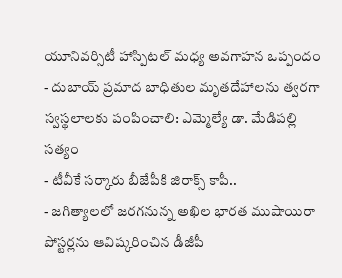యూనివర్సిటీ హాస్పిటల్ మధ్య అవగాహన ఒప్పందం
- దుబాయ్ ప్రమాద బాధితుల మృతదేహాలను త్వరగా స్వస్థలాలకు పంపించాలి: ఎమ్మెల్యే డా. మేడిపల్లి సత్యం
- టీవీకే సర్కారు బీజేపీకి జిరాక్స్ కాపీ..
- జగిత్యాలలో జరగనున్న అఖిల భారత ముషాయిరా పోస్టర్లను ఆవిష్కరించిన డీజీపీ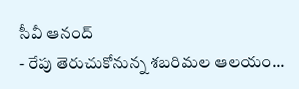సీవీ ఆనంద్
- రేపు తెరుచుకోనున్న శబరిమల ఆలయం...